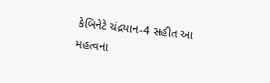કેબિનેટે ચંદ્રયાન-4 સહીત આ મહત્વના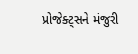પ્રોજેક્ટ્સને મંજુરી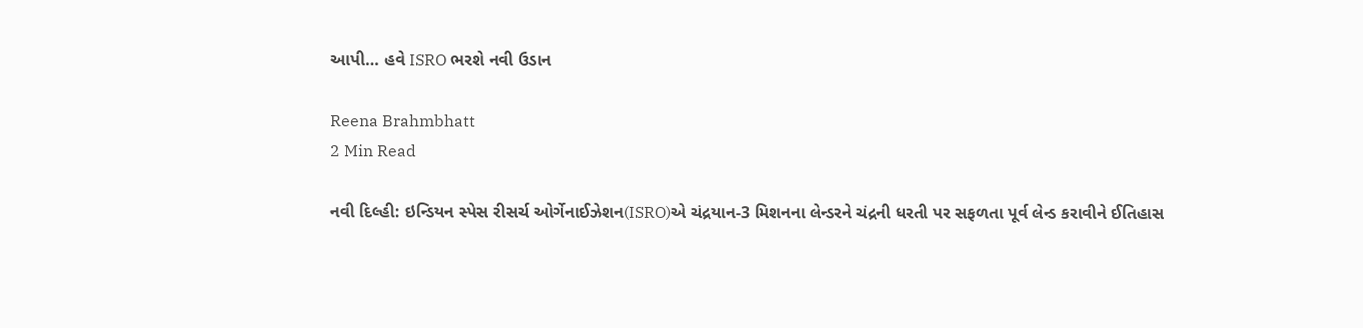આપી… હવે ISRO ભરશે નવી ઉડાન

Reena Brahmbhatt
2 Min Read

નવી દિલ્હી: ઇન્ડિયન સ્પેસ રીસર્ચ ઓર્ગેનાઈઝેશન(ISRO)એ ચંદ્રયાન-3 મિશનના લેન્ડરને ચંદ્રની ધરતી પર સફળતા પૂર્વ લેન્ડ કરાવીને ઈતિહાસ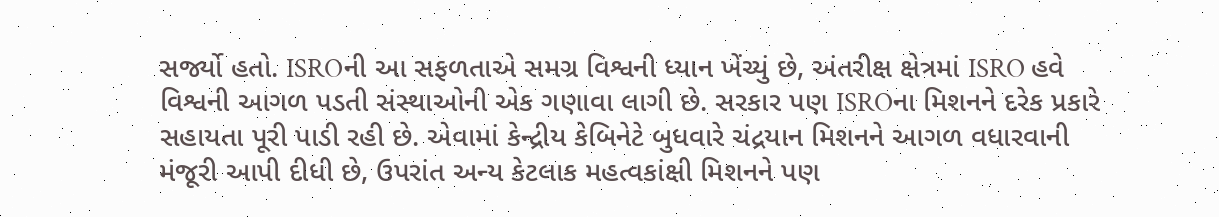સર્જ્યો હતો. ISROની આ સફળતાએ સમગ્ર વિશ્વની ધ્યાન ખેંચ્યું છે, અંતરીક્ષ ક્ષેત્રમાં ISRO હવે વિશ્વની આગળ પડતી સંસ્થાઓની એક ગણાવા લાગી છે. સરકાર પણ ISROના મિશનને દરેક પ્રકારે સહાયતા પૂરી પાડી રહી છે. એવામાં કેન્દ્રીય કેબિનેટે બુધવારે ચંદ્રયાન મિશનને આગળ વધારવાની મંજૂરી આપી દીધી છે, ઉપરાંત અન્ય કેટલાક મહત્વકાંક્ષી મિશનને પણ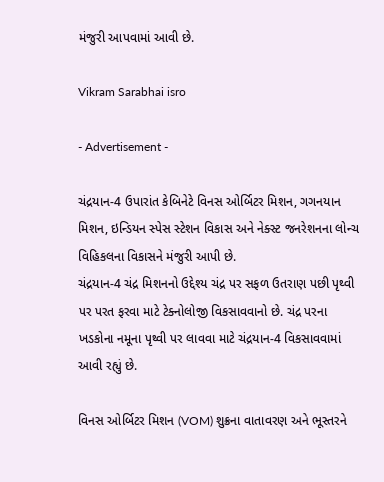મંજુરી આપવામાં આવી છે.

Vikram Sarabhai isro

- Advertisement -

ચંદ્રયાન-4 ઉપારાંત કેબિનેટે વિનસ ઓર્બિટર મિશન, ગગનયાન મિશન, ઇન્ડિયન સ્પેસ સ્ટેશન વિકાસ અને નેક્સ્ટ જનરેશનના લોન્ચ વિહિકલના વિકાસને મંજુરી આપી છે.
ચંદ્રયાન-4 ચંદ્ર મિશનનો ઉદ્દેશ્ય ચંદ્ર પર સફળ ઉતરાણ પછી પૃથ્વી પર પરત ફરવા માટે ટેક્નોલોજી વિકસાવવાનો છે. ચંદ્ર પરના ખડકોના નમૂના પૃથ્વી પર લાવવા માટે ચંદ્રયાન-4 વિકસાવવામાં આવી રહ્યું છે.

વિનસ ઓર્બિટર મિશન (VOM) શુક્રના વાતાવરણ અને ભૂસ્તરને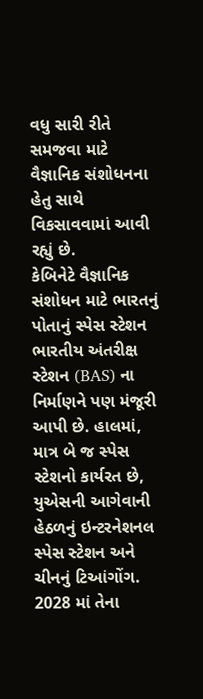વધુ સારી રીતે સમજવા માટે વૈજ્ઞાનિક સંશોધનના હેતુ સાથે વિકસાવવામાં આવી રહ્યું છે.
કેબિનેટે વૈજ્ઞાનિક સંશોધન માટે ભારતનું પોતાનું સ્પેસ સ્ટેશન ભારતીય અંતરીક્ષ સ્ટેશન (BAS) ના નિર્માણને પણ મંજૂરી આપી છે. હાલમાં, માત્ર બે જ સ્પેસ સ્ટેશનો કાર્યરત છે, યુએસની આગેવાની હેઠળનું ઇન્ટરનેશનલ સ્પેસ સ્ટેશન અને ચીનનું ટિઆંગોંગ. 2028 માં તેના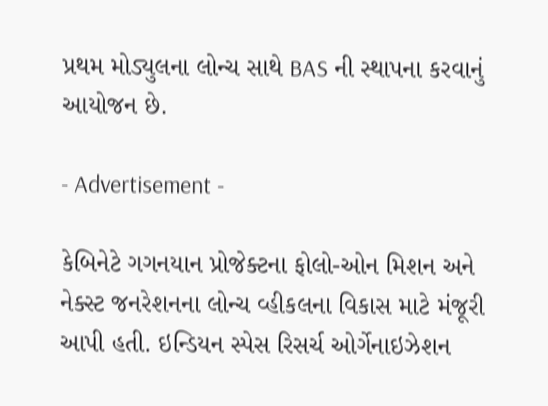પ્રથમ મોડ્યુલના લોન્ચ સાથે BAS ની સ્થાપના કરવાનું આયોજન છે.

- Advertisement -

કેબિનેટે ગગનયાન પ્રોજેક્ટના ફોલો-ઓન મિશન અને નેક્સ્ટ જનરેશનના લોન્ચ વ્હીકલના વિકાસ માટે મંજૂરી આપી હતી. ઇન્ડિયન સ્પેસ રિસર્ચ ઓર્ગેનાઇઝેશન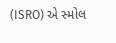(ISRO) એ સ્મોલ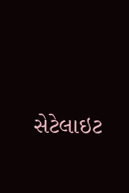સેટેલાઇટ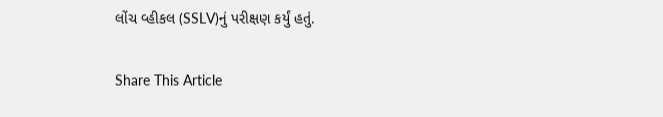લોંચ વ્હીકલ (SSLV)નું પરીક્ષણ કર્યું હતું.

Share This Article